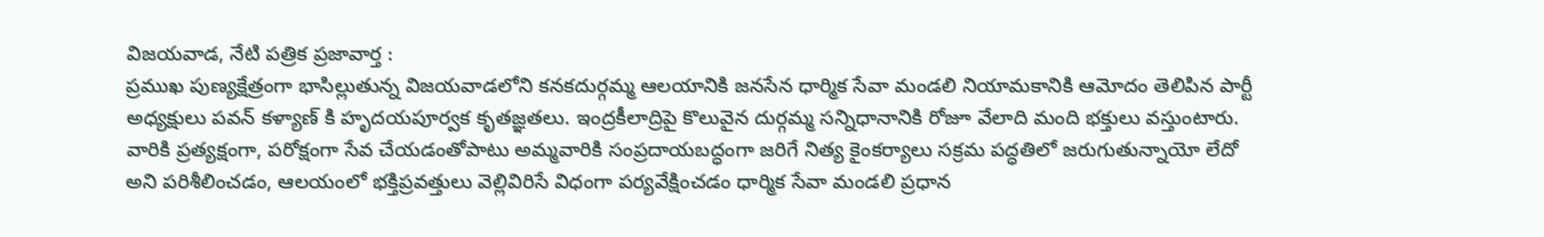విజయవాడ, నేటి పత్రిక ప్రజావార్త :
ప్రముఖ పుణ్యక్షేత్రంగా భాసిల్లుతున్న విజయవాడలోని కనకదుర్గమ్మ ఆలయానికి జనసేన ధార్మిక సేవా మండలి నియామకానికి ఆమోదం తెలిపిన పార్టీ అధ్యక్షులు పవన్ కళ్యాణ్ కి హృదయపూర్వక కృతజ్ఞతలు. ఇంద్రకీలాద్రిపై కొలువైన దుర్గమ్మ సన్నిధానానికి రోజూ వేలాది మంది భక్తులు వస్తుంటారు. వారికి ప్రత్యక్షంగా, పరోక్షంగా సేవ చేయడంతోపాటు అమ్మవారికి సంప్రదాయబద్ధంగా జరిగే నిత్య కైంకర్యాలు సక్రమ పద్ధతిలో జరుగుతున్నాయో లేదో అని పరిశీలించడం, ఆలయంలో భక్తిప్రవత్తులు వెల్లివిరిసే విధంగా పర్యవేక్షించడం ధార్మిక సేవా మండలి ప్రధాన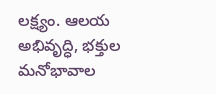లక్ష్యం. ఆలయ అభివృద్ధి, భక్తుల మనోభావాల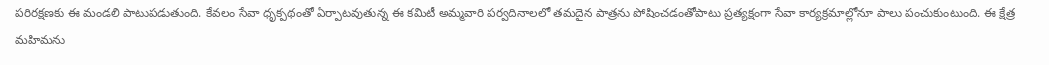పరిరక్షణకు ఈ మండలి పాటుపడుతుంది. కేవలం సేవా ధృక్పథంతో ఏర్పాటవుతున్న ఈ కమిటీ అమ్మవారి పర్వదినాలలో తమదైన పాత్రను పోషించడంతోపాటు ప్రత్యక్షంగా సేవా కార్యక్రమాల్లోనూ పాలు పంచుకుంటుంది. ఈ క్షేత్ర మహిమను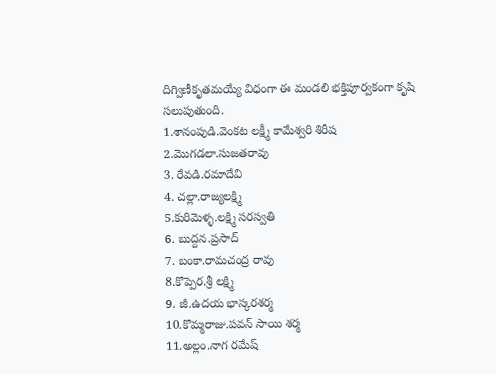దిగ్విణీకృతమయ్యే విధంగా ఈ మండలి భక్తిపూర్వకంగా కృషి సలుపుతుంది.
1.శానంపుడి.వెంకట లక్ష్మీ కామేశ్వరి శిరీష
2.మొగడలా.సుజతరావు
3. రేవడి.రమాదేవి
4. చల్లా.రాజ్యలక్ష్మి
5.కురిమెళ్ళ.లక్ష్మి సరస్వతి
6. బుద్దన.ప్రసాద్
7. బంకా.రామచంద్ర రావు
8.కొప్పెర.శ్రీ లక్ష్మి
9. జీ.ఉదయ భాస్కరశర్మ
10.కొమ్మరాజు.పవన్ సాయి శర్మ
11.అల్లం.నాగ రమేష్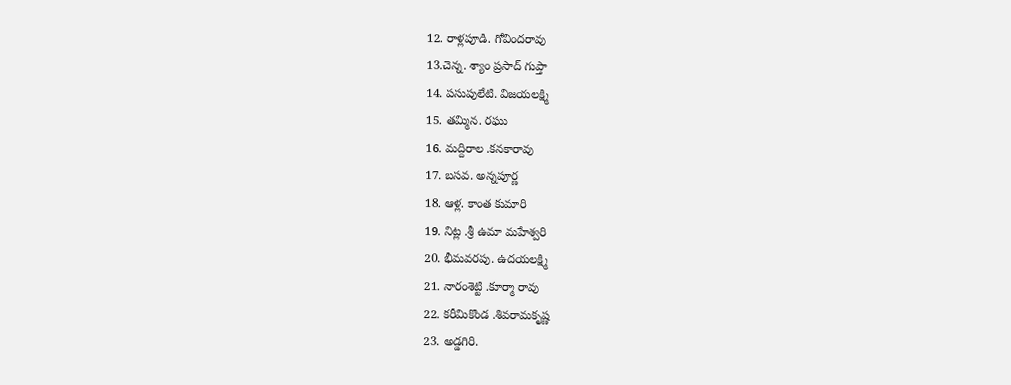12. రాళ్లపూడి. గోవిందరావు
13.చెన్న. శ్యాం ప్రసాద్ గుప్తా
14. పసుపులేటి. విజయలక్ష్మి
15. తమ్మిన. రఘు
16. మద్దిరాల .కనకారావు
17. బసవ. అన్నపూర్ణ
18. ఆళ్ల. కాంత కుమారి
19. నిట్ల .శ్రీ ఉమా మహేశ్వరి
20. భీమవరపు. ఉదయలక్ష్మి
21. నారంశెట్టి .కూర్మా రావు
22. కరీమికొండ .శివరామకృష్ణ
23. అడ్డగిరి.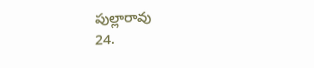పుల్లారావు
24.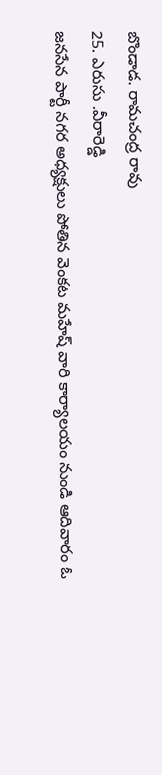బొండాడ. రామచంద్ర రావు
25. ఎరుసు .వీరారెడ్డి
జనసేన పార్టీ నగర అధ్యక్షులు పోతిన వెంకట మహేష్ వారి కార్యాలయం నుండి ఆదివారం ఓ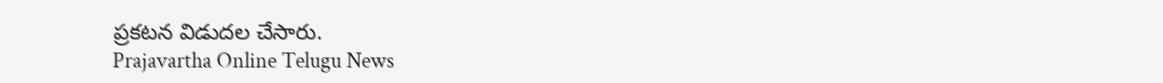ప్రకటన విడుదల చేసారు.
Prajavartha Online Telugu News